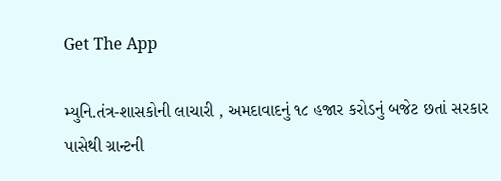Get The App

મ્યુનિ.તંત્ર-શાસકોની લાચારી , અમદાવાદનું ૧૮ હજાર કરોડનું બજેટ છતાં સરકાર પાસેથી ગ્રાન્ટની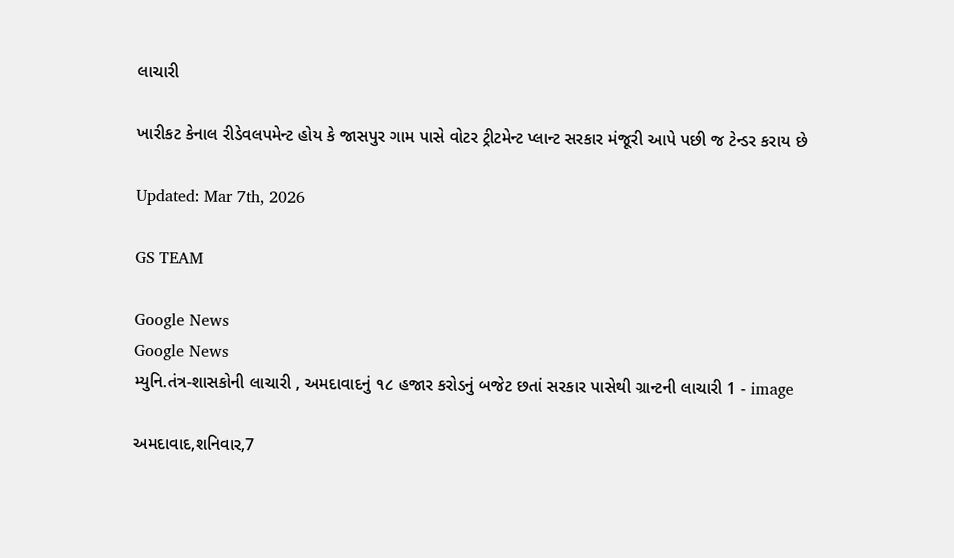લાચારી

ખારીકટ કેનાલ રીડેવલપમેન્ટ હોય કે જાસપુર ગામ પાસે વોટર ટ્રીટમેન્ટ પ્લાન્ટ સરકાર મંજૂરી આપે પછી જ ટેન્ડર કરાય છે

Updated: Mar 7th, 2026

GS TEAM

Google News
Google News
મ્યુનિ.તંત્ર-શાસકોની લાચારી , અમદાવાદનું ૧૮ હજાર કરોડનું બજેટ છતાં સરકાર પાસેથી ગ્રાન્ટની લાચારી 1 - image

અમદાવાદ,શનિવાર,7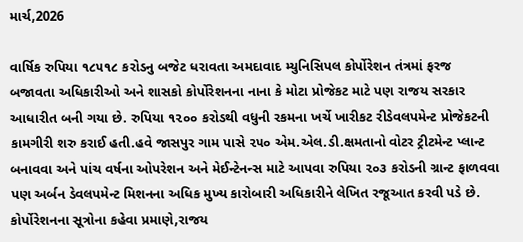માર્ચ,2026

વાર્ષિક રુપિયા ૧૮૫૧૮ કરોડનુ બજેટ ધરાવતા અમદાવાદ મ્યુનિસિપલ કોર્પોરેશન તંત્રમાં ફરજ બજાવતા અધિકારીઓ અને શાસકો કોર્પોરેશનના નાના કે મોટા પ્રોજેકટ માટે પણ રાજય સરકાર આધારીત બની ગયા છે. રુપિયા ૧૨૦૦ કરોડથી વધુની રકમના ખર્ચે ખારીકટ રીડેવલપમેન્ટ પ્રોજેકટની કામગીરી શરુ કરાઈ હતી.હવે જાસપુર ગામ પાસે ૨૫૦ એમ.એલ.ડી.ક્ષમતાનો વોટર ટ્રીટમેન્ટ પ્લાન્ટ બનાવવા અને પાંચ વર્ષના ઓપરેશન અને મેઈન્ટેનન્સ માટે આપવા રુપિયા ૨૦૩ કરોડની ગ્રાન્ટ ફાળવવા પણ અર્બન ડેવલપમેન્ટ મિશનના અધિક મુખ્ય કારોબારી અધિકારીને લેખિત રજૂઆત કરવી પડે છે. કોર્પોરેશનના સૂત્રોના કહેવા પ્રમાણે,રાજય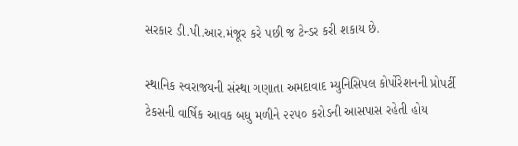સરકાર ડી.પી.આર.મંજૂર કરે પછી જ ટેન્ડર કરી શકાય છે.

સ્થાનિક સ્વરાજયની સંસ્થા ગણાતા અમદાવાદ મ્યુનિસિપલ કોર્પોરેશનની પ્રોપર્ટી ટેકસની વાર્ષિક આવક બધુ મળીને ૨૨૫૦ કરોડની આસપાસ રહેતી હોય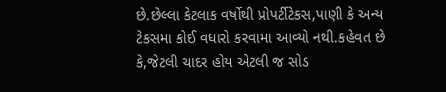છે.છેલ્લા કેટલાક વર્ષોથી પ્રોપર્ટીટેકસ,પાણી કે અન્ય ટેકસમા કોઈ વધારો કરવામા આવ્યો નથી.કહેવત છે કે,જેટલી ચાદર હોય એટલી જ સોડ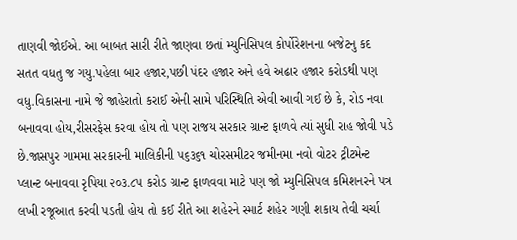તાણવી જોઈએ. આ બાબત સારી રીતે જાણવા છતાં મ્યુનિસિપલ કોર્પોરેશનના બજેટનુ કદ સતત વધતુ જ ગયુ.પહેલા બાર હજાર,પછી પંદર હજાર અને હવે અઢાર હજાર કરોડથી પણ વધુ.વિકાસના નામે જે જાહેરાતો કરાઈ એની સામે પરિસ્થિતિ એવી આવી ગઈ છે કે, રોડ નવા બનાવવા હોય,રીસરફેસ કરવા હોય તો પણ રાજય સરકાર ગ્રાન્ટ ફાળવે ત્યાં સુધી રાહ જોવી પડે છે.જાસપુર ગામમા સરકારની માલિકીની ૫૬૩૬૧ ચોરસમીટર જમીનમા નવો વોટર ટ્રીટમેન્ટ પ્લાન્ટ બનાવવા રૃપિયા ૨૦૩.૮૫ કરોડ ગ્રાન્ટ ફાળવવા માટે પણ જો મ્યુનિસિપલ કમિશનરને પત્ર લખી રજૂઆત કરવી પડતી હોય તો કઈ રીતે આ શહેરને સ્માર્ટ શહેર ગણી શકાય તેવી ચર્ચા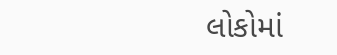લોકોમાં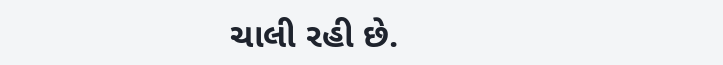ચાલી રહી છે.